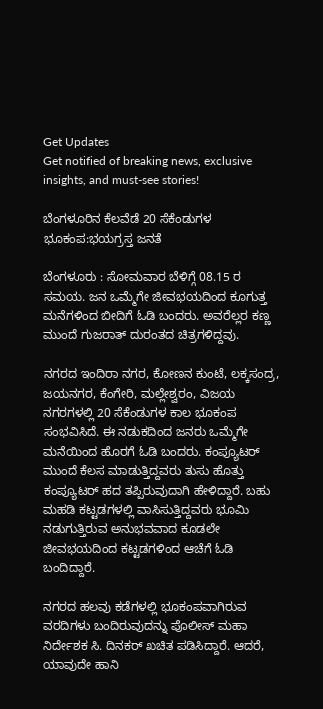Get Updates
Get notified of breaking news, exclusive insights, and must-see stories!

ಬೆಂಗಳೂರಿನ ಕೆಲವೆಡೆ 20 ಸೆಕೆಂಡುಗಳ ಭೂಕಂಪ:ಭಯಗ್ರಸ್ತ ಜನತೆ

ಬೆಂಗಳೂರು : ಸೋಮವಾರ ಬೆಳಿಗ್ಗೆ 08.15 ರ ಸಮಯ. ಜನ ಒಮ್ಮೆಗೇ ಜೀವಭಯದಿಂದ ಕೂಗುತ್ತ ಮನೆಗಳಿಂದ ಬೀದಿಗೆ ಓಡಿ ಬಂದರು. ಅವರೆಲ್ಲರ ಕಣ್ಣ ಮುಂದೆ ಗುಜರಾತ್‌ ದುರಂತದ ಚಿತ್ರಗಳಿದ್ದವು.

ನಗರದ ಇಂದಿರಾ ನಗರ, ಕೋಣನ ಕುಂಟೆ, ಲಕ್ಕಸಂದ್ರ, ಜಯನಗರ, ಕೆಂಗೇರಿ, ಮಲ್ಲೇಶ್ವರಂ, ವಿಜಯ ನಗರಗಳಲ್ಲಿ 20 ಸೆಕೆಂಡುಗಳ ಕಾಲ ಭೂಕಂಪ ಸಂಭವಿಸಿದೆ. ಈ ನಡುಕದಿಂದ ಜನರು ಒಮ್ಮೆಗೇ ಮನೆಯಿಂದ ಹೊರಗೆ ಓಡಿ ಬಂದರು. ಕಂಪ್ಯೂಟರ್‌ ಮುಂದೆ ಕೆಲಸ ಮಾಡುತ್ತಿದ್ದವರು ತುಸು ಹೊತ್ತು ಕಂಪ್ಯೂಟರ್‌ ಹದ ತಪ್ಪಿರುವುದಾಗಿ ಹೇಳಿದ್ದಾರೆ. ಬಹು ಮಹಡಿ ಕಟ್ಟಡಗಳಲ್ಲಿ ವಾಸಿಸುತ್ತಿದ್ದವರು ಭೂಮಿ ನಡುಗುತ್ತಿರುವ ಅನುಭವವಾದ ಕೂಡಲೇ ಜೀವಭಯದಿಂದ ಕಟ್ಟಡಗಳಿಂದ ಆಚೆಗೆ ಓಡಿ ಬಂದಿದ್ದಾರೆ.

ನಗರದ ಹಲವು ಕಡೆಗಳಲ್ಲಿ ಭೂಕಂಪವಾಗಿರುವ ವರದಿಗಳು ಬಂದಿರುವುದನ್ನು ಪೊಲೀಸ್‌ ಮಹಾ ನಿರ್ದೇಶಕ ಸಿ. ದಿನಕರ್‌ ಖಚಿತ ಪಡಿಸಿದ್ದಾರೆ. ಆದರೆ, ಯಾವುದೇ ಹಾನಿ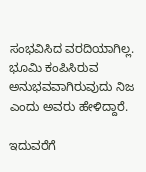ಸಂಭವಿಸಿದ ವರದಿಯಾಗಿಲ್ಲ. ಭೂಮಿ ಕಂಪಿಸಿರುವ ಅನುಭವವಾಗಿರುವುದು ನಿಜ ಎಂದು ಅವರು ಹೇಳಿದ್ದಾರೆ.

ಇದುವರೆಗೆ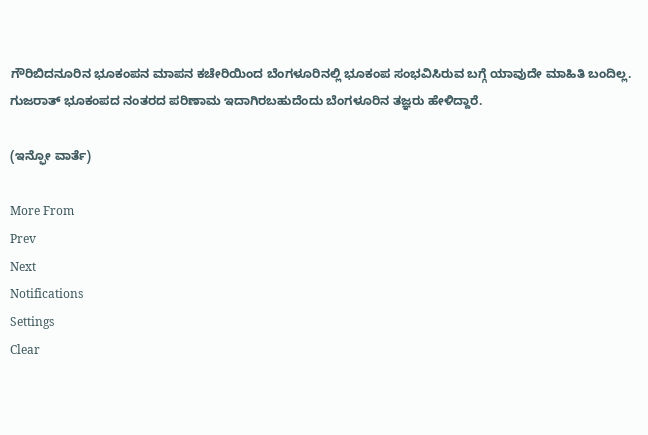ಗೌರಿಬಿದನೂರಿನ ಭೂಕಂಪನ ಮಾಪನ ಕಚೇರಿಯಿಂದ ಬೆಂಗಳೂರಿನಲ್ಲಿ ಭೂಕಂಪ ಸಂಭವಿಸಿರುವ ಬಗ್ಗೆ ಯಾವುದೇ ಮಾಹಿತಿ ಬಂದಿಲ್ಲ. ಗುಜರಾತ್‌ ಭೂಕಂಪದ ನಂತರದ ಪರಿಣಾಮ ಇದಾಗಿರಬಹುದೆಂದು ಬೆಂಗಳೂರಿನ ತಜ್ಞರು ಹೇಳಿದ್ದಾರೆ.

(ಇನ್ಫೋ ವಾರ್ತೆ)

More From
Prev
Next
Notifications
Settings
Clear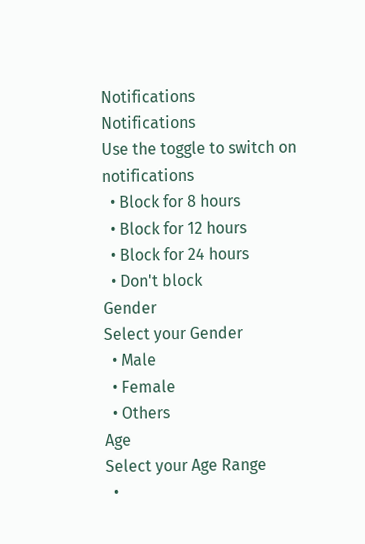Notifications
Notifications
Use the toggle to switch on notifications
  • Block for 8 hours
  • Block for 12 hours
  • Block for 24 hours
  • Don't block
Gender
Select your Gender
  • Male
  • Female
  • Others
Age
Select your Age Range
  •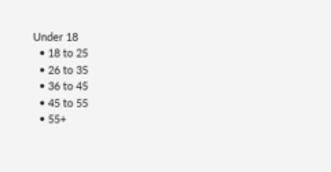Under 18
  • 18 to 25
  • 26 to 35
  • 36 to 45
  • 45 to 55
  • 55+